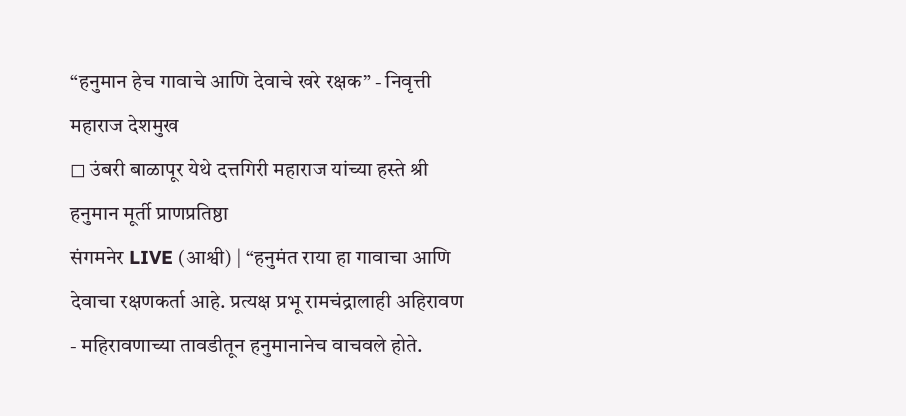“हनुमान हेच गावाचे आणि देवाचे खरे रक्षक” - निवृत्ती महाराज देशमुख
◻ उंबरी बाळापूर येथे दत्तगिरी महाराज यांच्या हस्ते श्री हनुमान मूर्ती प्राणप्रतिष्ठा
संगमनेर LIVE (आश्वी) | “हनुमंत राया हा गावाचा आणि देवाचा रक्षणकर्ता आहे. प्रत्यक्ष प्रभू रामचंद्रालाही अहिरावण - महिरावणाच्या तावडीतून हनुमानानेच वाचवले होते.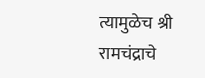त्यामुळेच श्री रामचंद्राचे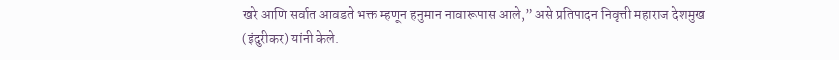खरे आणि सर्वात आवडते भक्त म्हणून हनुमान नावारूपास आले,” असे प्रतिपादन निवृत्ती महाराज देशमुख (इंदुरीकर) यांनी केले.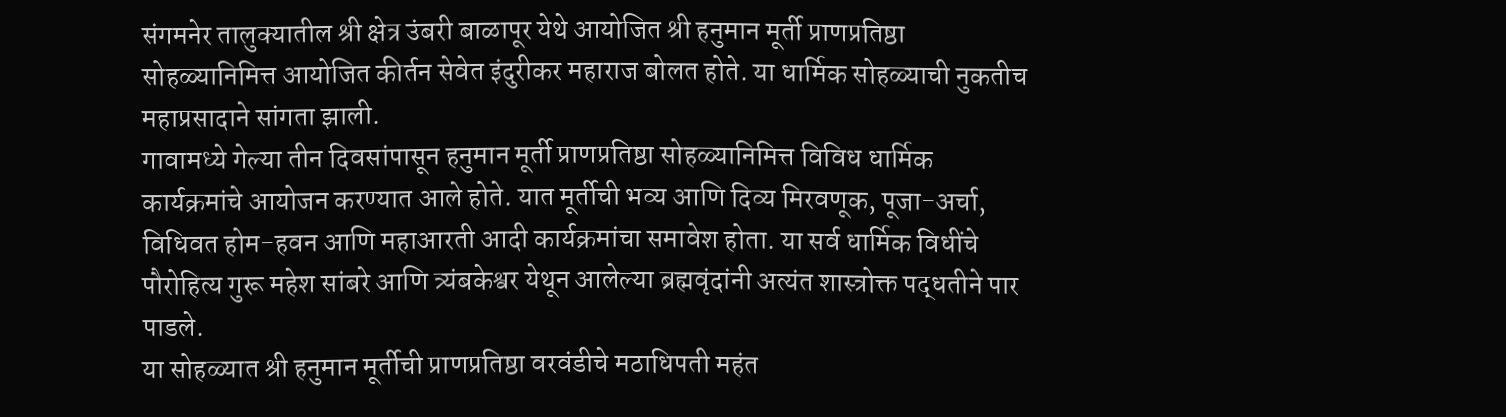संगमनेर तालुक्यातील श्री क्षेत्र उंबरी बाळापूर येथे आयोजित श्री हनुमान मूर्ती प्राणप्रतिष्ठा सोहळ्यानिमित्त आयोजित कीर्तन सेवेत इंदुरीकर महाराज बोलत होते. या धार्मिक सोहळ्याची नुकतीच महाप्रसादाने सांगता झाली.
गावामध्ये गेल्या तीन दिवसांपासून हनुमान मूर्ती प्राणप्रतिष्ठा सोहळ्यानिमित्त विविध धार्मिक कार्यक्रमांचे आयोजन करण्यात आले होते. यात मूर्तीची भव्य आणि दिव्य मिरवणूक, पूजा-अर्चा, विधिवत होम-हवन आणि महाआरती आदी कार्यक्रमांचा समावेश होता. या सर्व धार्मिक विधींचे पौरोहित्य गुरू महेश सांबरे आणि त्र्यंबकेश्वर येथून आलेल्या ब्रह्मवृंदांनी अत्यंत शास्त्रोक्त पद्धतीने पार पाडले.
या सोहळ्यात श्री हनुमान मूर्तीची प्राणप्रतिष्ठा वरवंडीचे मठाधिपती महंत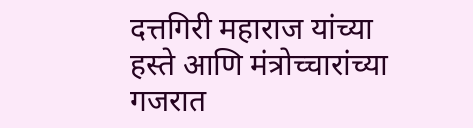दत्तगिरी महाराज यांच्या हस्ते आणि मंत्रोच्चारांच्या गजरात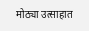मोठ्या उत्साहात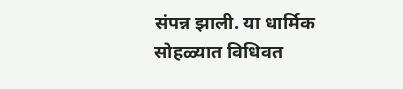संपन्न झाली. या धार्मिक सोहळ्यात विधिवत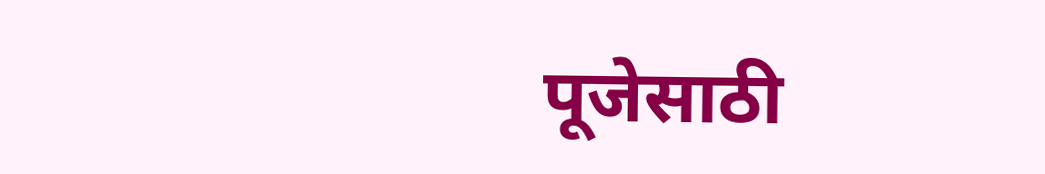पूजेसाठी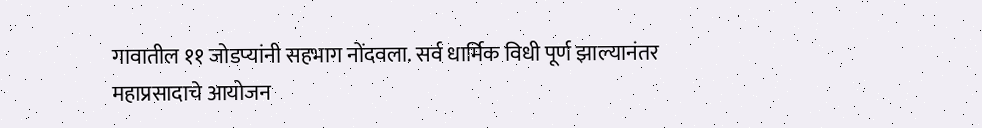गावातील ११ जोडप्यांनी सहभाग नोंदवला. सर्व धार्मिक विधी पूर्ण झाल्यानंतर महाप्रसादाचे आयोजन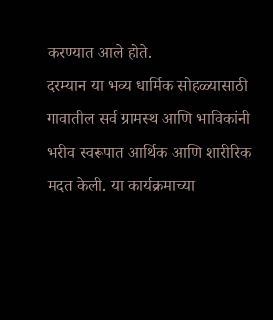करण्यात आले होते.
दरम्यान या भव्य धार्मिक सोहळ्यासाठी गावातील सर्व ग्रामस्थ आणि भाविकांनी भरीव स्वरूपात आर्थिक आणि शारीरिक मदत केली. या कार्यक्रमाच्या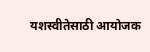यशस्वीतेसाठी आयोजक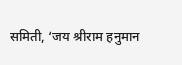समिती, ‘जय श्रीराम हनुमान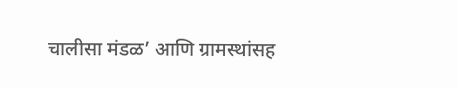चालीसा मंडळ’ आणि ग्रामस्थांसह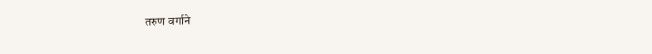तरुण वर्गाने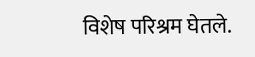विशेष परिश्रम घेतले.